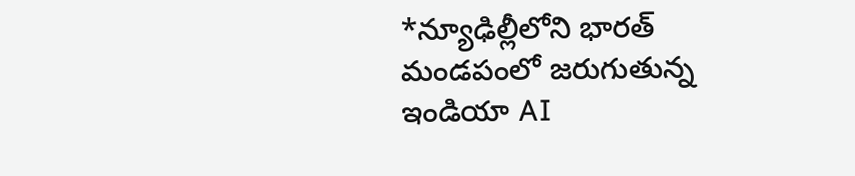*న్యూఢిల్లీలోని భారత్ మండపంలో జరుగుతున్న ఇండియా AI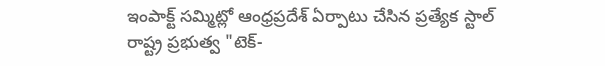ఇంపాక్ట్ సమ్మిట్లో ఆంధ్రప్రదేశ్ ఏర్పాటు చేసిన ప్రత్యేక స్టాల్ రాష్ట్ర ప్రభుత్వ "టెక్-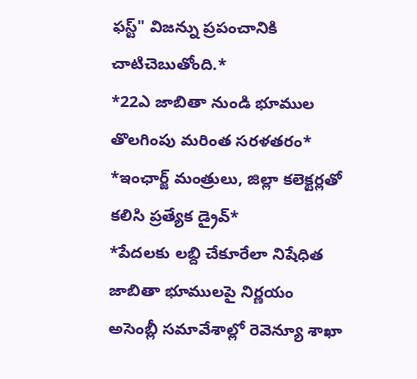ఫస్ట్" విజన్ను ప్రపంచానికి చాటిచెబుతోంది.*
*22ఎ జాబితా నుండి భూముల తొలగింపు మరింత సరళతరం*
*ఇంఛార్జ్ మంత్రులు, జిల్లా కలెక్టర్లతో కలిసి ప్రత్యేక డ్రైవ్*
*పేదలకు లబ్ది చేకూరేలా నిషేధిత జాబితా భూములపై నిర్ణయం
అసెంబ్లీ సమావేశాల్లో రెవెన్యూ శాఖా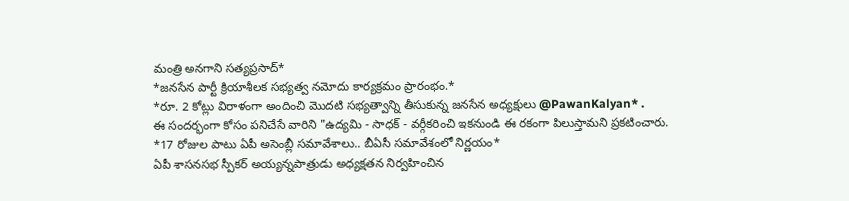మంత్రి అనగాని సత్యప్రసాద్*
*జనసేన పార్టీ క్రియాశీలక సభ్యత్వ నమోదు కార్యక్రమం ప్రారంభం.*
*రూ. 2 కోట్లు విరాళంగా అందించి మొదటి సభ్యత్వాన్ని తీసుకున్న జనసేన అధ్యక్షులు @PawanKalyan* .
ఈ సందర్భంగా కోసం పనిచేసే వారిని "ఉద్యమి - సాధక్ - వర్గీకరించి ఇకనుండి ఈ రకంగా పిలుస్తామని ప్రకటించారు.
*17 రోజుల పాటు ఏపీ అసెంబ్లీ సమావేశాలు.. బీఏసీ సమావేశంలో నిర్ణయం*
ఏపీ శాసనసభ స్పీకర్ అయ్యన్నపాత్రుడు అధ్యక్షతన నిర్వహించిన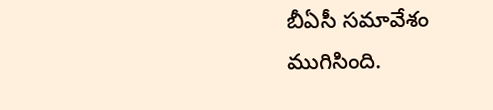బీఏసీ సమావేశం ముగిసింది.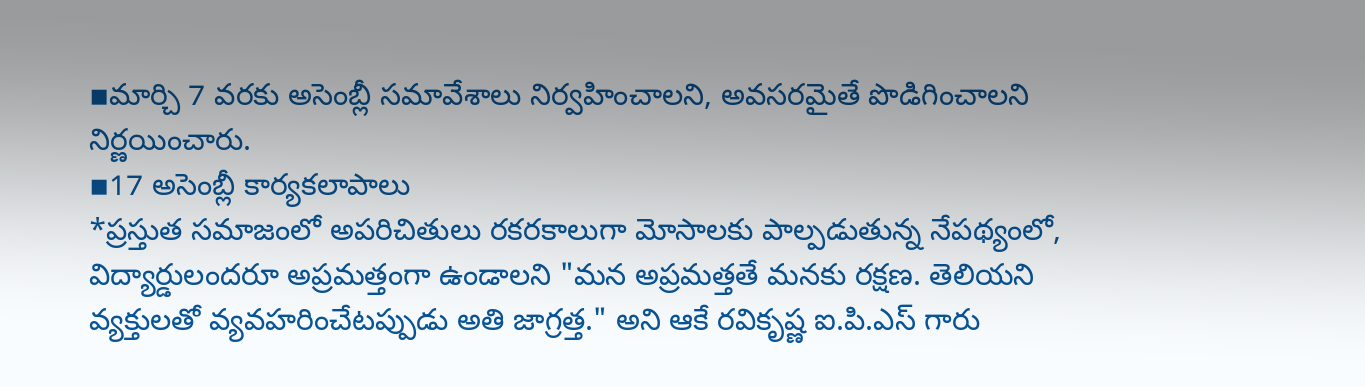▪మార్చి 7 వరకు అసెంబ్లీ సమావేశాలు నిర్వహించాలని, అవసరమైతే పొడిగించాలని నిర్ణయించారు.
▪17 అసెంబ్లీ కార్యకలాపాలు
*ప్రస్తుత సమాజంలో అపరిచితులు రకరకాలుగా మోసాలకు పాల్పడుతున్న నేపథ్యంలో, విద్యార్డులందరూ అప్రమత్తంగా ఉండాలని "మన అప్రమత్తతే మనకు రక్షణ. తెలియని వ్యక్తులతో వ్యవహరించేటప్పుడు అతి జాగ్రత్త." అని ఆకే రవికృష్ణ ఐ.పి.ఎస్ గారు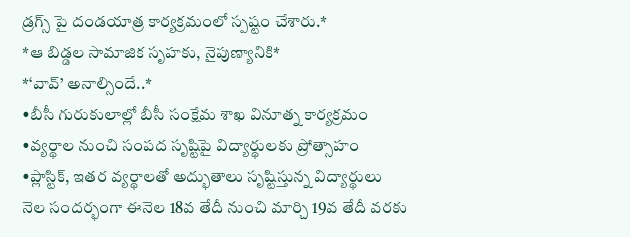డ్రగ్స్ పై దండయాత్ర కార్యక్రమంలో స్పష్టం చేశారు.*
*ఆ బిడ్డల సామాజిక సృహకు, నైపుణ్యానికి*
*‘వావ్’ అనాల్సిందే..*
•బీసీ గురుకులాల్లో బీసీ సంక్షేమ శాఖ వినూత్న కార్యక్రమం
•వ్యర్థాల నుంచి సంపద సృష్టిపై విద్యార్థులకు ప్రోత్సాహం
•ప్లాస్టిక్, ఇతర వ్యర్థాలతో అద్భుతాలు సృష్టిస్తున్న విద్యార్థులు
నెల సందర్భంగా ఈనెల 18వ తేదీ నుంచి మార్చి 19వ తేదీ వరకు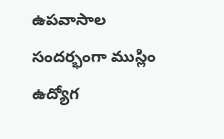ఉపవాసాల సందర్భంగా ముస్లిం ఉద్యోగ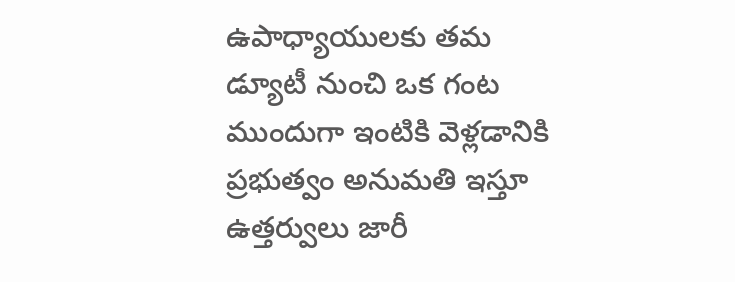ఉపాధ్యాయులకు తమ డ్యూటీ నుంచి ఒక గంట ముందుగా ఇంటికి వెళ్లడానికి ప్రభుత్వం అనుమతి ఇస్తూ ఉత్తర్వులు జారీ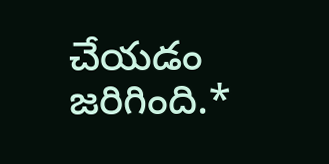చేయడం జరిగింది.*